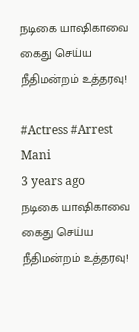நடிகை யாஷிகாவை கைது செய்ய நீதிமன்றம் உத்தரவு!

#Actress #Arrest
Mani
3 years ago
நடிகை யாஷிகாவை கைது செய்ய நீதிமன்றம் உத்தரவு!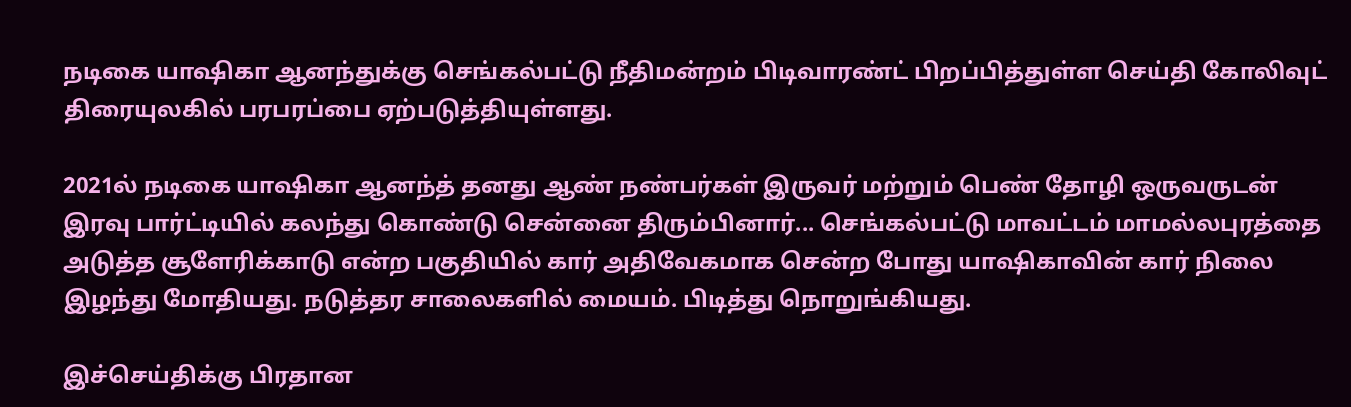நடிகை யாஷிகா ஆனந்துக்கு செங்கல்பட்டு நீதிமன்றம் பிடிவாரண்ட் பிறப்பித்துள்ள செய்தி கோலிவுட் திரையுலகில் பரபரப்பை ஏற்படுத்தியுள்ளது.

2021ல் நடிகை யாஷிகா ஆனந்த் தனது ஆண் நண்பர்கள் இருவர் மற்றும் பெண் தோழி ஒருவருடன்  இரவு பார்ட்டியில் கலந்து கொண்டு சென்னை திரும்பினார்... செங்கல்பட்டு மாவட்டம் மாமல்லபுரத்தை அடுத்த சூளேரிக்காடு என்ற பகுதியில் கார் அதிவேகமாக சென்ற போது யாஷிகாவின் கார் நிலை இழந்து மோதியது. நடுத்தர சாலைகளில் மையம். பிடித்து நொறுங்கியது.

இச்செய்திக்கு பிரதான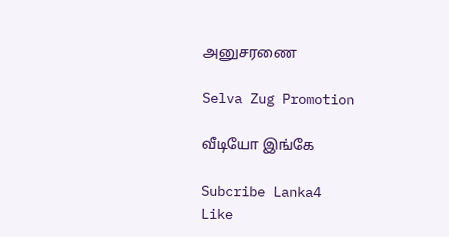அனுசரணை

Selva Zug Promotion

வீடியோ இங்கே

Subcribe Lanka4
Like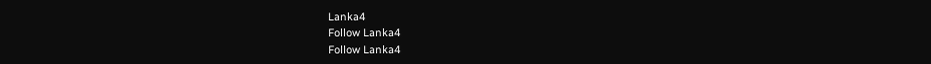Lanka4
Follow Lanka4
Follow Lanka4